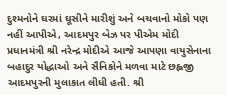દુશ્મનોને ઘરમાં ઘૂસીને મારીશું અને બચવાનો મોકો પણ નહીં આપીએ, આદમપુર બેઝ પર પીએમ મોદી પ્રધાનમંત્રી શ્રી નરેન્દ્ર મોદીએ આજે આપણા વાયુસેનાના બહાદુર યોદ્ધાઓ અને સૈનિકોને મળવા માટે છહ્લજી આદમપુરની મુલાકાત લીધી હતી. શ્રી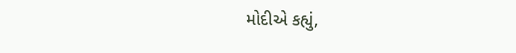મોદીએ કહ્યું,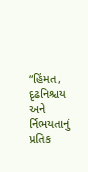“હિંમત, દૃઢનિશ્ચય અને ર્નિભયતાનું પ્રતિક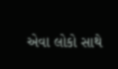એવા લોકો સાથે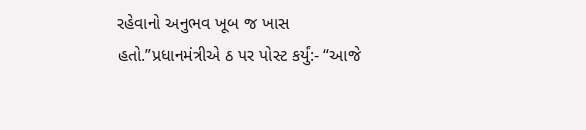રહેવાનો અનુભવ ખૂબ જ ખાસ હતો.”પ્રધાનમંત્રીએ ઠ પર પોસ્ટ કર્યું:- “આજે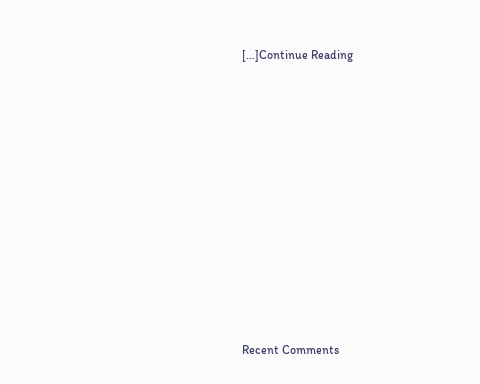[…]Continue Reading

















Recent Comments